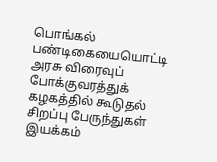பொங்கல் பண்டிகையையொட்டி அரசு விரைவுப் போக்குவரத்துக் கழகத்தில் கூடுதல் சிறப்பு பேருந்துகள் இயக்கம்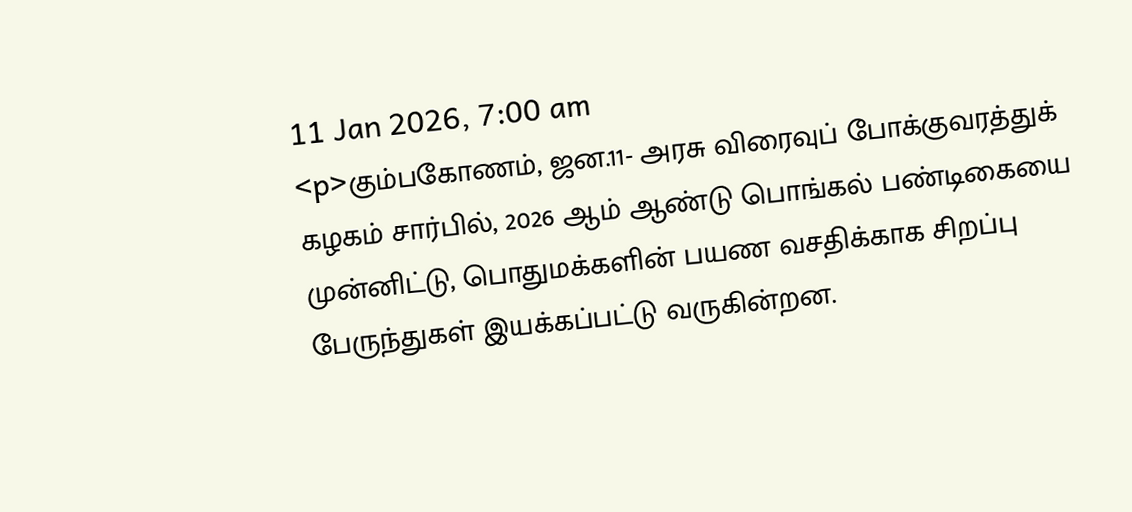11 Jan 2026, 7:00 am
<p>கும்பகோணம், ஜன.11- அரசு விரைவுப் போக்குவரத்துக் கழகம் சார்பில், 2026 ஆம் ஆண்டு பொங்கல் பண்டிகையை முன்னிட்டு, பொதுமக்களின் பயண வசதிக்காக சிறப்பு பேருந்துகள் இயக்கப்பட்டு வருகின்றன.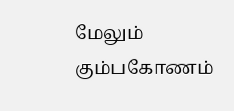மேலும் கும்பகோணம்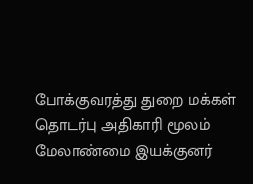போக்குவரத்து துறை மக்கள் தொடர்பு அதிகாரி மூலம் மேலாண்மை இயக்குனர்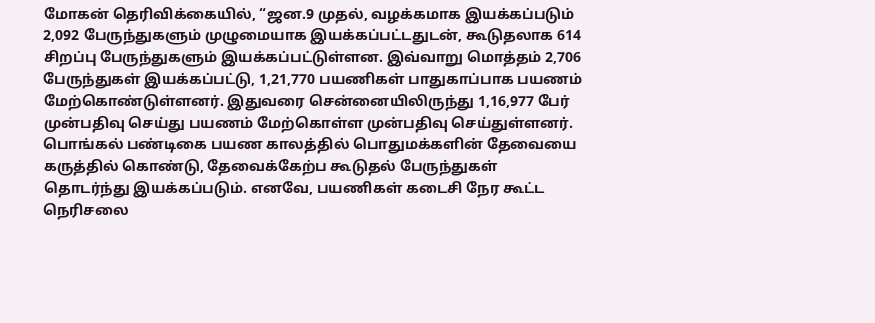மோகன் தெரிவிக்கையில், “ஜன.9 முதல், வழக்கமாக இயக்கப்படும் 2,092 பேருந்துகளும் முழுமையாக இயக்கப்பட்டதுடன், கூடுதலாக 614 சிறப்பு பேருந்துகளும் இயக்கப்பட்டுள்ளன. இவ்வாறு மொத்தம் 2,706 பேருந்துகள் இயக்கப்பட்டு, 1,21,770 பயணிகள் பாதுகாப்பாக பயணம் மேற்கொண்டுள்ளனர். இதுவரை சென்னையிலிருந்து 1,16,977 பேர் முன்பதிவு செய்து பயணம் மேற்கொள்ள முன்பதிவு செய்துள்ளனர். பொங்கல் பண்டிகை பயண காலத்தில் பொதுமக்களின் தேவையை கருத்தில் கொண்டு, தேவைக்கேற்ப கூடுதல் பேருந்துகள் தொடர்ந்து இயக்கப்படும். எனவே, பயணிகள் கடைசி நேர கூட்ட நெரிசலை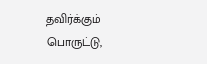தவிர்க்கும் பொருட்டு,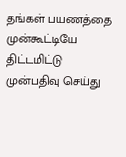தங்கள் பயணத்தை முன்கூட்டியே திட்டமிட்டு முன்பதிவு செய்து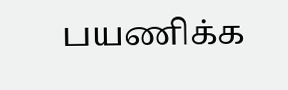பயணிக்க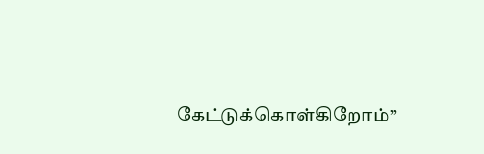கேட்டுக்கொள்கிறோம்’’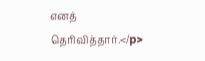எனத் தெரிவித்தார்.</p>